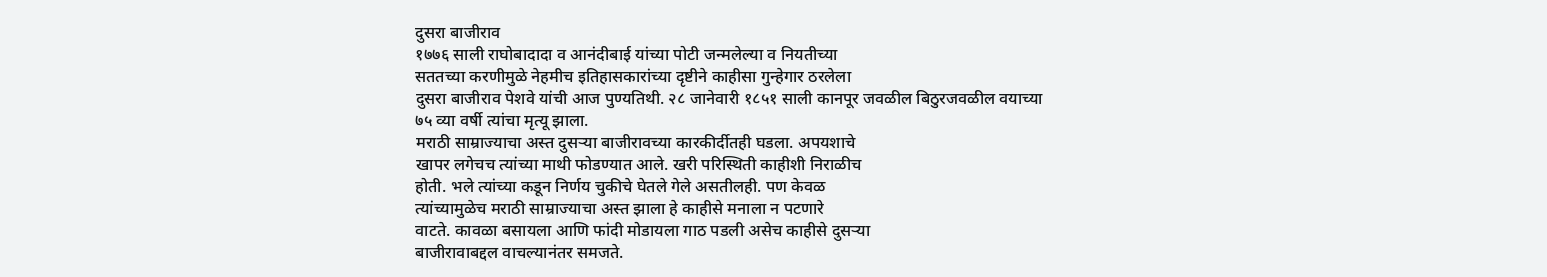दुसरा बाजीराव
१७७६ साली राघोबादादा व आनंदीबाई यांच्या पोटी जन्मलेल्या व नियतीच्या
सततच्या करणीमुळे नेहमीच इतिहासकारांच्या दृष्टीने काहीसा गुन्हेगार ठरलेला
दुसरा बाजीराव पेशवे यांची आज पुण्यतिथी. २८ जानेवारी १८५१ साली कानपूर जवळील बिठुरजवळील वयाच्या ७५ व्या वर्षी त्यांचा मृत्यू झाला.
मराठी साम्राज्याचा अस्त दुसऱ्या बाजीरावच्या कारकीर्दीतही घडला. अपयशाचे
खापर लगेचच त्यांच्या माथी फोडण्यात आले. खरी परिस्थिती काहीशी निराळीच
होती. भले त्यांच्या कडून निर्णय चुकीचे घेतले गेले असतीलही. पण केवळ
त्यांच्यामुळेच मराठी साम्राज्याचा अस्त झाला हे काहीसे मनाला न पटणारे
वाटते. कावळा बसायला आणि फांदी मोडायला गाठ पडली असेच काहीसे दुसऱ्या
बाजीरावाबद्दल वाचल्यानंतर समजते.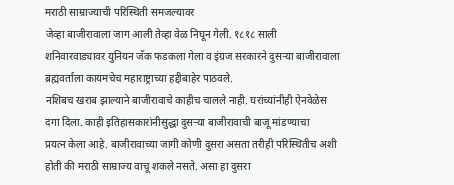मराठी साम्राज्याची परिस्थिती समजल्यावर
जेव्हा बाजीरावाला जाग आली तेव्हा वेळ निघून गेली. १८१८ साली
शनिवारवाड्यावर युनियन जॅक फडकला गेला व इंग्रज सरकारने दुसऱ्या बाजीरावाला
ब्रह्मवर्ताला कायमचेच महाराष्ट्राच्या हद्दीबाहेर पाठवले.
नशिबच खराब झाल्याने बाजीरावाचे काहीच चालले नाही. घरांच्यांनीही ऐनवेळेस
दगा दिला. काही इतिहासकारांनीसुद्धा दुसऱ्या बाजीरावाची बाजू मांडण्याचा
प्रयत्न केला आहे. बाजीरावाच्या जागी कोणी दुसरा असता तरीही परिस्थितीच अशी
होती की मराठी साम्राज्य वाचू शकले नसते. असा हा दुसरा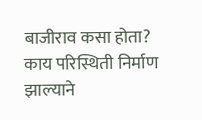बाजीराव कसा होता?
काय परिस्थिती निर्माण झाल्याने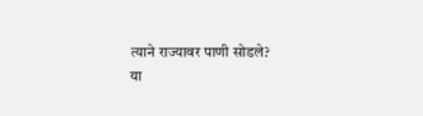त्याने राज्यावर पाणी सोडले?
या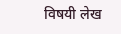विषयी लेख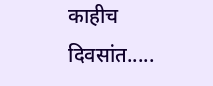काहीच दिवसांत.....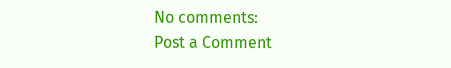No comments:
Post a Comment